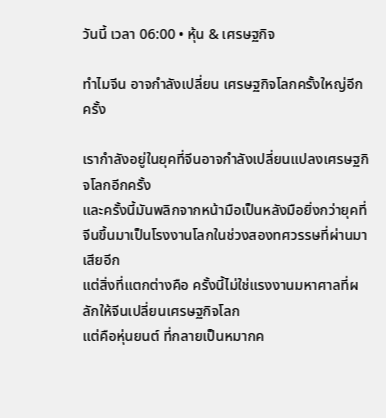วันนี้ เวลา 06:00 • หุ้น & เศรษฐกิจ

ทำไมจีน อาจกำลังเปลี่ยน เศรษฐกิจโลกครั้งใหญ่อีกครั้ง

เรากำลังอยู่ในยุคที่จีนอาจกำลังเปลี่ยนแปลงเศรษฐกิจโลกอีกครั้ง
และครั้งนี้มันพลิกจากหน้ามือเป็นหลังมือยิ่งกว่ายุคที่จีนขึ้นมาเป็นโรงงานโลกในช่วงสองทศวรรษที่ผ่านมาเสียอีก
แต่สิ่งที่แตกต่างคือ ครั้งนี้ไม่ใช่แรงงานมหาศาลที่ผลักให้จีนเปลี่ยนเศรษฐกิจโลก
แต่คือหุ่นยนต์ ที่กลายเป็นหมากค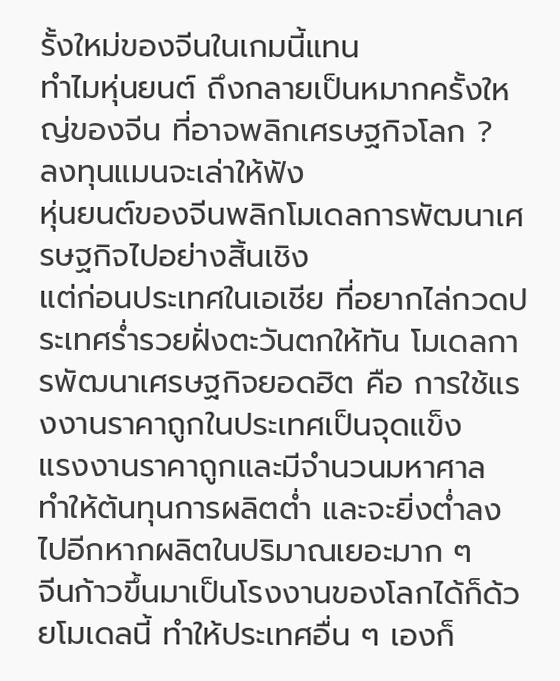รั้งใหม่ของจีนในเกมนี้แทน
ทำไมหุ่นยนต์ ถึงกลายเป็นหมากครั้งใหญ่ของจีน ที่อาจพลิกเศรษฐกิจโลก ?
ลงทุนแมนจะเล่าให้ฟัง
หุ่นยนต์ของจีนพลิกโมเดลการพัฒนาเศรษฐกิจไปอย่างสิ้นเชิง
แต่ก่อนประเทศในเอเชีย ที่อยากไล่กวดประเทศร่ำรวยฝั่งตะวันตกให้ทัน โมเดลการพัฒนาเศรษฐกิจยอดฮิต คือ การใช้แรงงานราคาถูกในประเทศเป็นจุดแข็ง
แรงงานราคาถูกและมีจำนวนมหาศาล ทำให้ต้นทุนการผลิตต่ำ และจะยิ่งต่ำลงไปอีกหากผลิตในปริมาณเยอะมาก ๆ
จีนก้าวขึ้นมาเป็นโรงงานของโลกได้ก็ด้วยโมเดลนี้ ทำให้ประเทศอื่น ๆ เองก็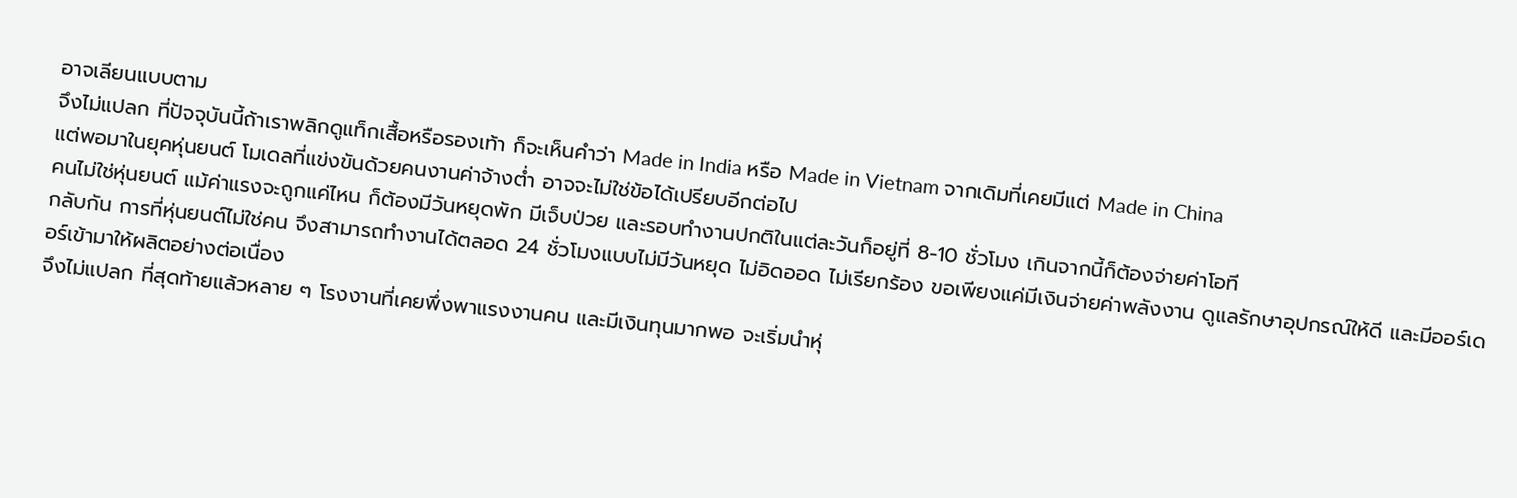อาจเลียนแบบตาม
จึงไม่แปลก ที่ปัจจุบันนี้ถ้าเราพลิกดูแท็กเสื้อหรือรองเท้า ก็จะเห็นคำว่า Made in India หรือ Made in Vietnam จากเดิมที่เคยมีแต่ Made in China
แต่พอมาในยุคหุ่นยนต์ โมเดลที่แข่งขันด้วยคนงานค่าจ้างต่ำ อาจจะไม่ใช่ข้อได้เปรียบอีกต่อไป
คนไม่ใช่หุ่นยนต์ แม้ค่าแรงจะถูกแค่ไหน ก็ต้องมีวันหยุดพัก มีเจ็บป่วย และรอบทำงานปกติในแต่ละวันก็อยู่ที่ 8-10 ชั่วโมง เกินจากนี้ก็ต้องจ่ายค่าโอที
กลับกัน การที่หุ่นยนต์ไม่ใช่คน จึงสามารถทำงานได้ตลอด 24 ชั่วโมงแบบไม่มีวันหยุด ไม่อิดออด ไม่เรียกร้อง ขอเพียงแค่มีเงินจ่ายค่าพลังงาน ดูแลรักษาอุปกรณ์ให้ดี และมีออร์เดอร์เข้ามาให้ผลิตอย่างต่อเนื่อง
จึงไม่แปลก ที่สุดท้ายแล้วหลาย ๆ โรงงานที่เคยพึ่งพาแรงงานคน และมีเงินทุนมากพอ จะเริ่มนำหุ่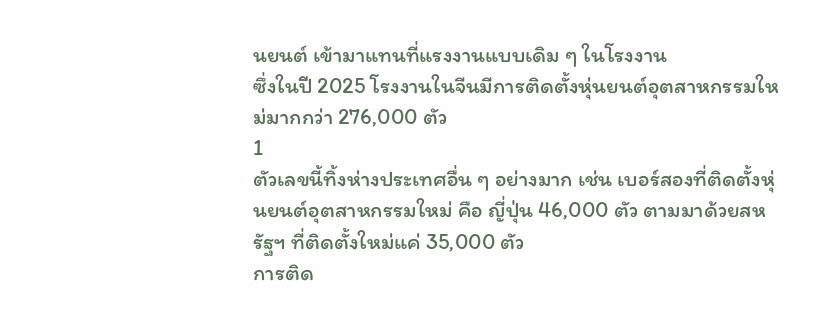นยนต์ เข้ามาแทนที่แรงงานแบบเดิม ๆ ในโรงงาน
ซึ่งในปี 2025 โรงงานในจีนมีการติดตั้งหุ่นยนต์อุตสาหกรรมใหม่มากกว่า 276,000 ตัว
1
ตัวเลขนี้ทิ้งห่างประเทศอื่น ๆ อย่างมาก เช่น เบอร์สองที่ติดตั้งหุ่นยนต์อุตสาหกรรมใหม่ คือ ญี่ปุ่น 46,000 ตัว ตามมาด้วยสหรัฐฯ ที่ติดตั้งใหม่แค่ 35,000 ตัว
การติด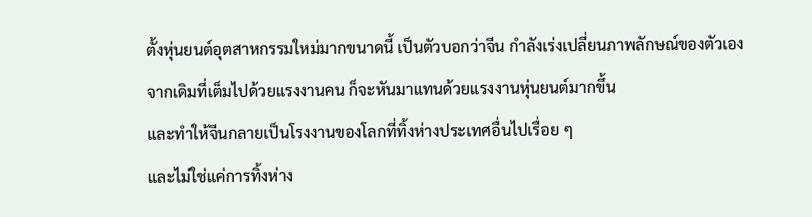ตั้งหุ่นยนต์อุตสาหกรรมใหม่มากขนาดนี้ เป็นตัวบอกว่าจีน กำลังเร่งเปลี่ยนภาพลักษณ์ของตัวเอง
จากเดิมที่เต็มไปด้วยแรงงานคน ก็จะหันมาแทนด้วยแรงงานหุ่นยนต์มากขึ้น
และทำให้จีนกลายเป็นโรงงานของโลกที่ทิ้งห่างประเทศอื่นไปเรื่อย ๆ
และไม่ใช่แค่การทิ้งห่าง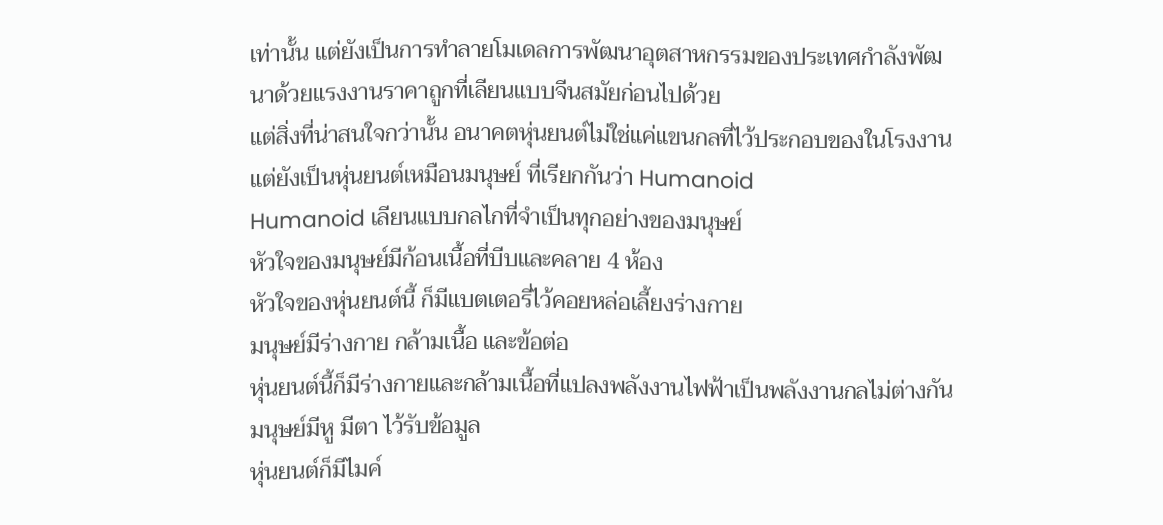เท่านั้น แต่ยังเป็นการทำลายโมเดลการพัฒนาอุตสาหกรรมของประเทศกำลังพัฒนาด้วยแรงงานราคาถูกที่เลียนแบบจีนสมัยก่อนไปด้วย
แต่สิ่งที่น่าสนใจกว่านั้น อนาคตหุ่นยนต์ไม่ใช่แค่แขนกลที่ไว้ประกอบของในโรงงาน แต่ยังเป็นหุ่นยนต์เหมือนมนุษย์ ที่เรียกกันว่า Humanoid
Humanoid เลียนแบบกลไกที่จำเป็นทุกอย่างของมนุษย์
หัวใจของมนุษย์มีก้อนเนื้อที่บีบและคลาย 4 ห้อง
หัวใจของหุ่นยนต์นี้ ก็มีแบตเตอรี่ไว้คอยหล่อเลี้ยงร่างกาย
มนุษย์มีร่างกาย กล้ามเนื้อ และข้อต่อ
หุ่นยนต์นี้ก็มีร่างกายและกล้ามเนื้อที่แปลงพลังงานไฟฟ้าเป็นพลังงานกลไม่ต่างกัน
มนุษย์มีหู มีตา ไว้รับข้อมูล
หุ่นยนต์ก็มีไมค์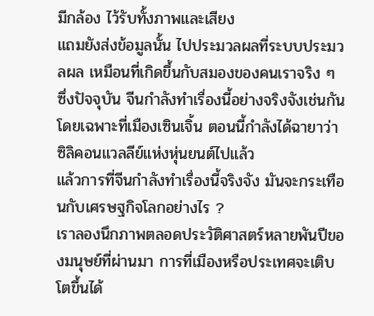มีกล้อง ไว้รับทั้งภาพและเสียง
แถมยังส่งข้อมูลนั้น ไปประมวลผลที่ระบบประมวลผล เหมือนที่เกิดขึ้นกับสมองของคนเราจริง ๆ
ซึ่งปัจจุบัน จีนกำลังทำเรื่องนี้อย่างจริงจังเช่นกัน โดยเฉพาะที่เมืองเซินเจิ้น ตอนนี้กำลังได้ฉายาว่าซิลิคอนแวลลีย์แห่งหุ่นยนต์ไปแล้ว
แล้วการที่จีนกำลังทำเรื่องนี้จริงจัง มันจะกระเทือนกับเศรษฐกิจโลกอย่างไร ?
เราลองนึกภาพตลอดประวัติศาสตร์หลายพันปีของมนุษย์ที่ผ่านมา การที่เมืองหรือประเทศจะเติบโตขึ้นได้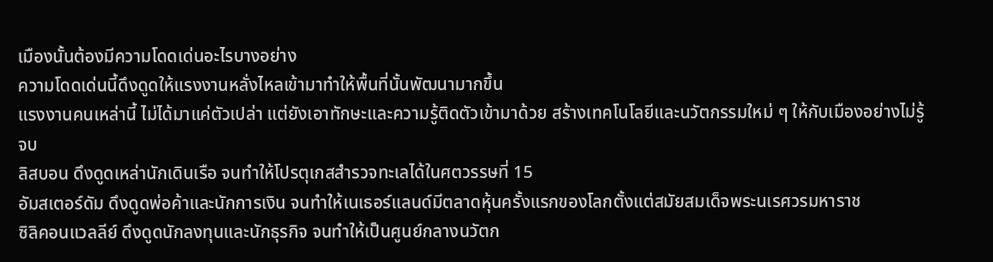เมืองนั้นต้องมีความโดดเด่นอะไรบางอย่าง
ความโดดเด่นนี้ดึงดูดให้แรงงานหลั่งไหลเข้ามาทำให้พื้นที่นั้นพัฒนามากขึ้น
แรงงานคนเหล่านี้ ไม่ได้มาแค่ตัวเปล่า แต่ยังเอาทักษะและความรู้ติดตัวเข้ามาด้วย สร้างเทคโนโลยีและนวัตกรรมใหม่ ๆ ให้กับเมืองอย่างไม่รู้จบ
ลิสบอน ดึงดูดเหล่านักเดินเรือ จนทำให้โปรตุเกสสำรวจทะเลได้ในศตวรรษที่ 15
อัมสเตอร์ดัม ดึงดูดพ่อค้าและนักการเงิน จนทำให้เนเธอร์แลนด์มีตลาดหุ้นครั้งแรกของโลกตั้งแต่สมัยสมเด็จพระนเรศวรมหาราช
ซิลิคอนแวลลีย์ ดึงดูดนักลงทุนและนักธุรกิจ จนทำให้เป็นศูนย์กลางนวัตก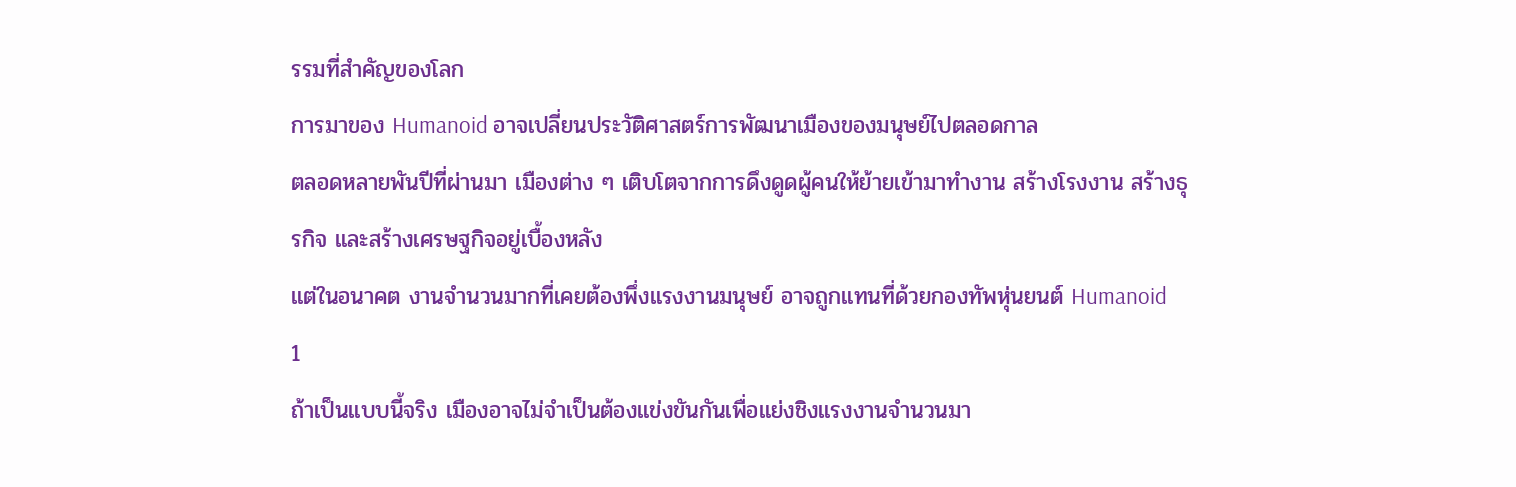รรมที่สำคัญของโลก
การมาของ Humanoid อาจเปลี่ยนประวัติศาสตร์การพัฒนาเมืองของมนุษย์ไปตลอดกาล
ตลอดหลายพันปีที่ผ่านมา เมืองต่าง ๆ เติบโตจากการดึงดูดผู้คนให้ย้ายเข้ามาทำงาน สร้างโรงงาน สร้างธุรกิจ และสร้างเศรษฐกิจอยู่เบื้องหลัง
แต่ในอนาคต งานจำนวนมากที่เคยต้องพึ่งแรงงานมนุษย์ อาจถูกแทนที่ด้วยกองทัพหุ่นยนต์ Humanoid
1
ถ้าเป็นแบบนี้จริง เมืองอาจไม่จำเป็นต้องแข่งขันกันเพื่อแย่งชิงแรงงานจำนวนมา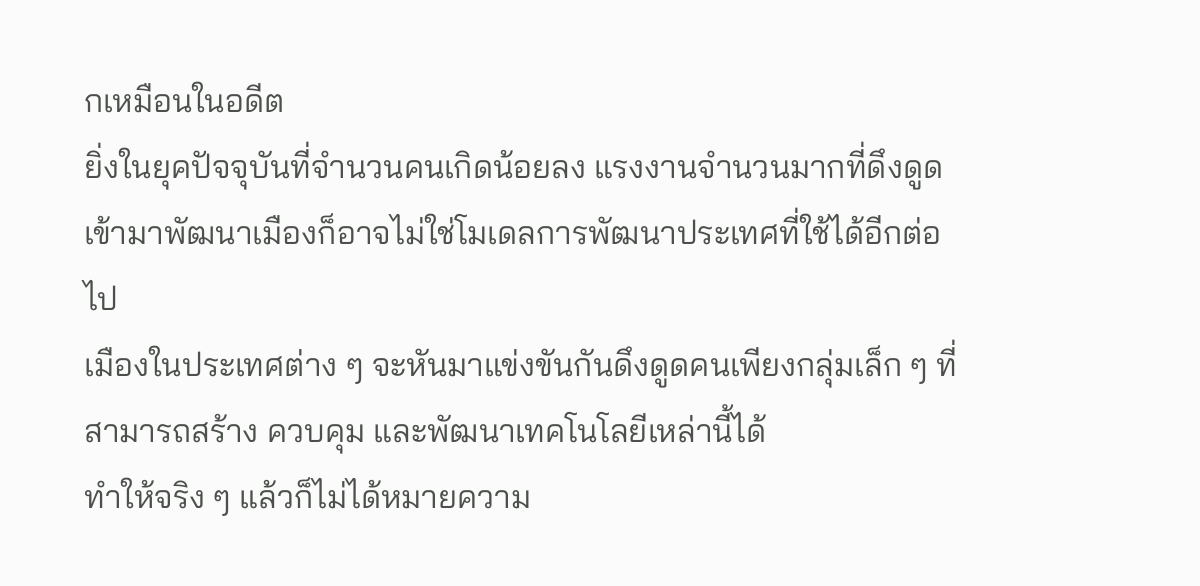กเหมือนในอดีต
ยิ่งในยุคปัจจุบันที่จำนวนคนเกิดน้อยลง แรงงานจำนวนมากที่ดึงดูดเข้ามาพัฒนาเมืองก็อาจไม่ใช่โมเดลการพัฒนาประเทศที่ใช้ได้อีกต่อไป
เมืองในประเทศต่าง ๆ จะหันมาแข่งขันกันดึงดูดคนเพียงกลุ่มเล็ก ๆ ที่สามารถสร้าง ควบคุม และพัฒนาเทคโนโลยีเหล่านี้ได้
ทำให้จริง ๆ แล้วก็ไม่ได้หมายความ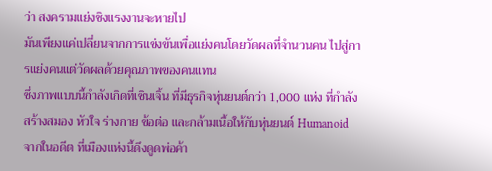ว่า สงครามแย่งชิงแรงงานจะหายไป
มันเพียงแค่เปลี่ยนจากการแข่งขันเพื่อแย่งคนโดยวัดผลที่จำนวนคน ไปสู่การแย่งคนแต่วัดผลด้วยคุณภาพของคนแทน
ซึ่งภาพแบบนี้กำลังเกิดที่เซินเจิ้น ที่มีธุรกิจหุ่นยนต์กว่า 1,000 แห่ง ที่กำลังสร้างสมอง หัวใจ ร่างกาย ข้อต่อ และกล้ามเนื้อให้กับหุ่นยนต์ Humanoid
จากในอดีต ที่เมืองแห่งนี้ดึงดูดพ่อค้า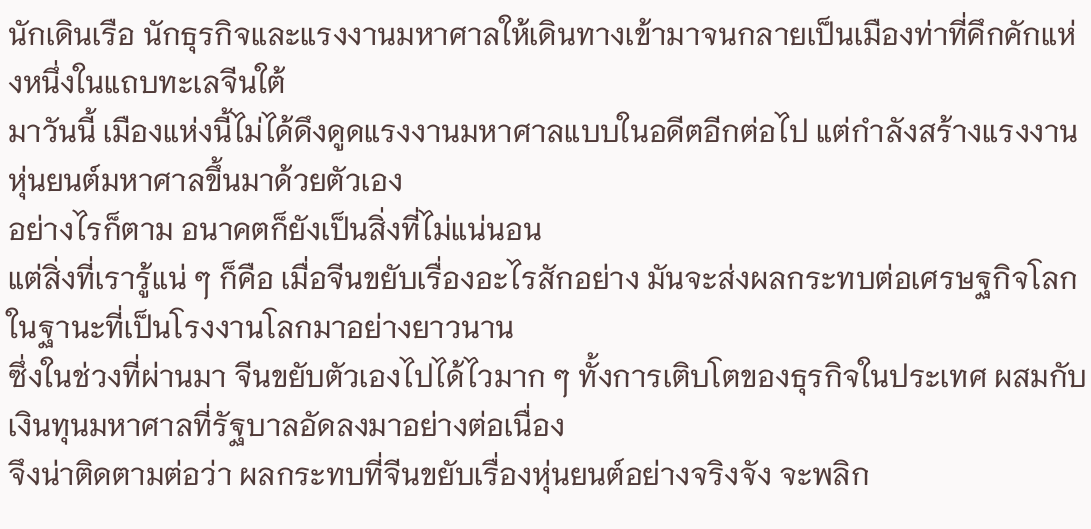นักเดินเรือ นักธุรกิจและแรงงานมหาศาลให้เดินทางเข้ามาจนกลายเป็นเมืองท่าที่คึกคักแห่งหนึ่งในแถบทะเลจีนใต้
มาวันนี้ เมืองแห่งนี้ไม่ได้ดึงดูดแรงงานมหาศาลแบบในอดีตอีกต่อไป แต่กำลังสร้างแรงงานหุ่นยนต์มหาศาลขึ้นมาด้วยตัวเอง
อย่างไรก็ตาม อนาคตก็ยังเป็นสิ่งที่ไม่แน่นอน
แต่สิ่งที่เรารู้แน่ ๆ ก็คือ เมื่อจีนขยับเรื่องอะไรสักอย่าง มันจะส่งผลกระทบต่อเศรษฐกิจโลกในฐานะที่เป็นโรงงานโลกมาอย่างยาวนาน
ซึ่งในช่วงที่ผ่านมา จีนขยับตัวเองไปได้ไวมาก ๆ ทั้งการเติบโตของธุรกิจในประเทศ ผสมกับเงินทุนมหาศาลที่รัฐบาลอัดลงมาอย่างต่อเนื่อง
จึงน่าติดตามต่อว่า ผลกระทบที่จีนขยับเรื่องหุ่นยนต์อย่างจริงจัง จะพลิก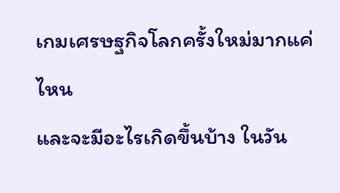เกมเศรษฐกิจโลกครั้งใหม่มากแค่ไหน
และจะมีอะไรเกิดขึ้นบ้าง ในวัน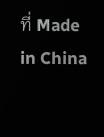ที่ Made in China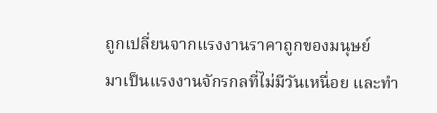ถูกเปลี่ยนจากแรงงานราคาถูกของมนุษย์
มาเป็นแรงงานจักรกลที่ไม่มีวันเหนื่อย และทำ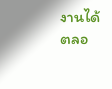งานได้ตลอ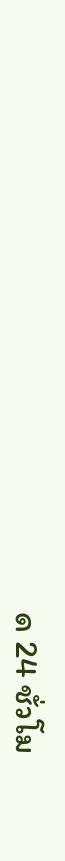ด 24 ชั่วโม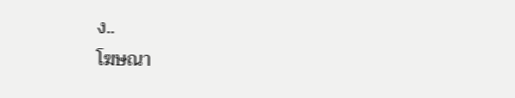ง..
โฆษณา